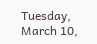Tuesday, March 10,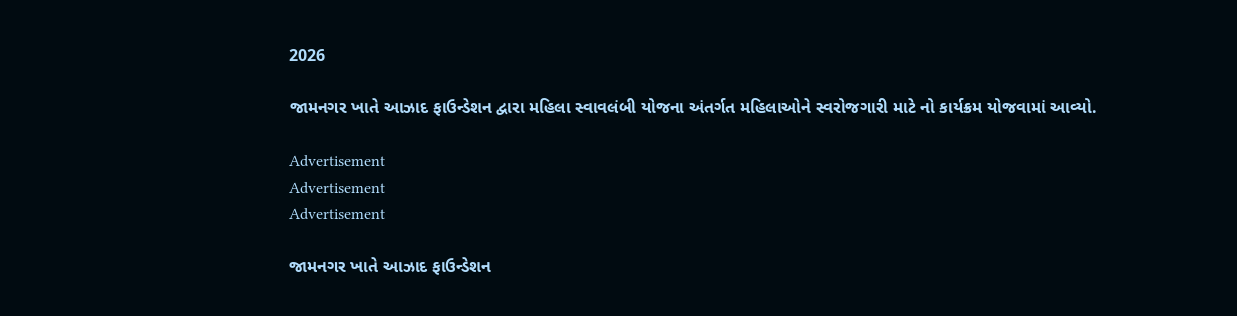2026

જામનગર ખાતે આઝાદ ફાઉન્ડેશન દ્વારા મહિલા સ્વાવલંબી યોજના અંતર્ગત મહિલાઓને સ્વરોજગારી માટે નો કાર્યક્રમ યોજવામાં આવ્યો.

Advertisement
Advertisement
Advertisement

જામનગર ખાતે આઝાદ ફાઉન્ડેશન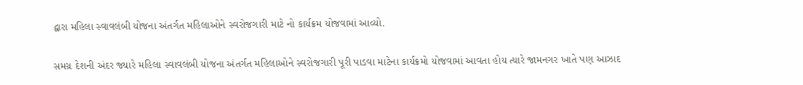દ્વારા મહિલા સ્વાવલંબી યોજના અંતર્ગત મહિલાઓને સ્વરોજગારી માટે નો કાર્યક્રમ યોજવામાં આવ્યો.

સમગ્ર દેશની અંદર જ્યારે મહિલા સ્વાવલંબી યોજના અંતર્ગત મહિલાઓને સ્વરોજગારી પૂરી પાડવા માટેના કાર્યક્રમો યોજવામાં આવતા હોય ત્યારે જામનગર ખાતે પણ આઝાદ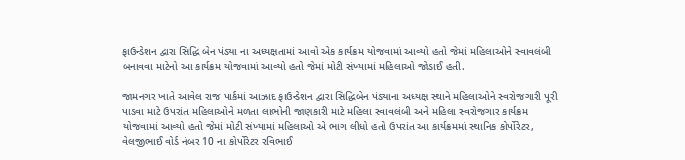ફાઉન્ડેશન દ્વારા સિદ્ધિ બેન પંડ્યા ના અધ્યક્ષતામાં આવો એક કાર્યક્રમ યોજવામાં આવ્યો હતો જેમાં મહિલાઓને સ્વાવલંબી બનાવવા માટેનો આ કાર્યક્રમ યોજવામાં આવ્યો હતો જેમાં મોટી સંખ્યામાં મહિલાઓ જોડાઈ હતી.

જામનગર ખાતે આવેલ રાજ પાર્કમાં આઝાદ ફાઉન્ડેશન દ્વારા સિદ્ધિબેન પંડ્યાના અધ્યક્ષ સ્થાને મહિલાઓને સ્વરોજગારી પૂરી પાડવા માટે ઉપરાંત મહિલાઓને મળતા લાભોની જાણકારી માટે મહિલા સ્વાવલંબી અને મહિલા સ્વરોજગાર કાર્યક્રમ યોજવામાં આવ્યો હતો જેમાં મોટી સંખ્યામાં મહિલાઓ એ ભાગ લીધો હતો ઉપરાંત આ કાર્યક્રમમાં સ્થાનિક કોર્પોરેટર, વેલજીભાઈ વોર્ડ નંબર 10 ના કોર્પોરેટર રવિભાઈ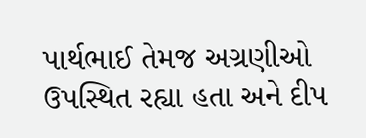પાર્થભાઈ તેમજ અગ્રણીઓ ઉપસ્થિત રહ્યા હતા અને દીપ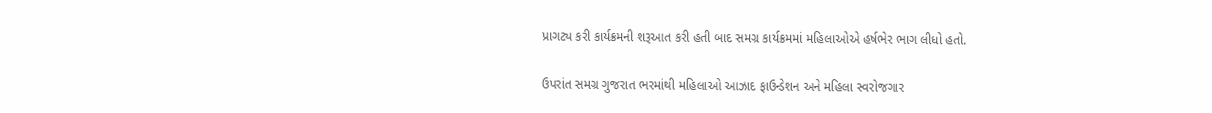પ્રાગટ્ય કરી કાર્યક્રમની શરૂઆત કરી હતી બાદ સમગ્ર કાર્યક્રમમાં મહિલાઓએ હર્ષભેર ભાગ લીધો હતો.

ઉપરાંત સમગ્ર ગુજરાત ભરમાંથી મહિલાઓ આઝાદ ફાઉન્ડેશન અને મહિલા સ્વરોજગાર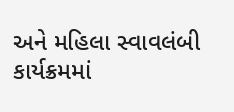અને મહિલા સ્વાવલંબી કાર્યક્રમમાં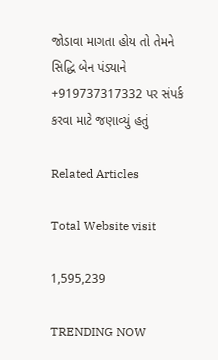જોડાવા માગતા હોય તો તેમને સિદ્ધિ બેન પંડ્યાને +919737317332 પર સંપર્ક કરવા માટે જણાવ્યું હતું

Related Articles

Total Website visit

1,595,239

TRENDING NOW